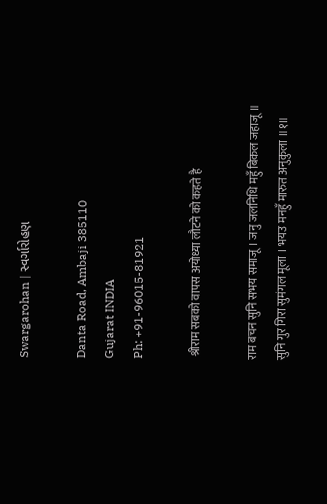Swargarohan | સ્વર્ગારોહણ

Danta Road, Ambaji 385110
Gujarat INDIA
Ph: +91-96015-81921

 श्रीराम सबको वापस अयोध्या लौटने को कहते है

राम बचन सुनि सभय समाजू । जनु जलनिधि महुँ बिकल जहाजू ॥
सुनि गुर गिरा सुमंगल मूला । भयउ मनहुँ मारुत अनुकुला ॥१॥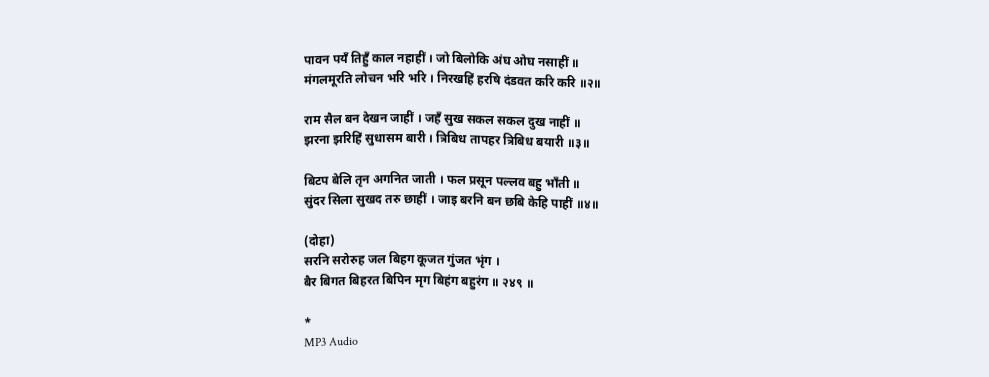पावन पयँ तिहुँ काल नहाहीं । जो बिलोकि अंघ ओघ नसाहीं ॥
मंगलमूरति लोचन भरि भरि । निरखहिं हरषि दंडवत करि करि ॥२॥

राम सैल बन देखन जाहीं । जहँ सुख सकल सकल दुख नाहीं ॥
झरना झरिहिं सुधासम बारी । त्रिबिध तापहर त्रिबिध बयारी ॥३॥

बिटप बेलि तृन अगनित जाती । फल प्रसून पल्लव बहु भाँती ॥
सुंदर सिला सुखद तरु छाहीं । जाइ बरनि बन छबि केहि पाहीं ॥४॥

(दोहा)
सरनि सरोरुह जल बिहग कूजत गुंजत भृंग ।
बैर बिगत बिहरत बिपिन मृग बिहंग बहुरंग ॥ २४९ ॥

*
MP3 Audio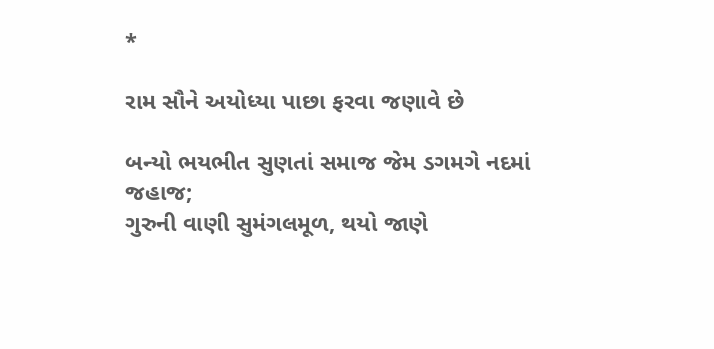*

રામ સૌને અયોધ્યા પાછા ફરવા જણાવે છે

બન્યો ભયભીત સુણતાં સમાજ જેમ ડગમગે નદમાં જહાજ;
ગુરુની વાણી સુમંગલમૂળ, થયો જાણે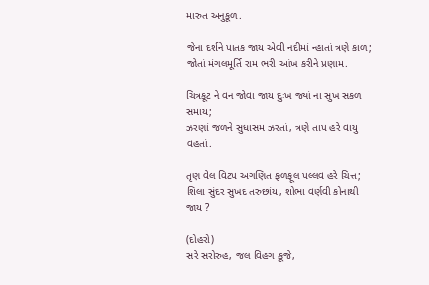મારુત અનુકૂળ.

જેના દર્શને પાતક જાય એવી નદીમાં ન્હાતાં ત્રણે કાળ;
જોતાં મંગલમૂર્તિ રામ ભરી આંખ કરીને પ્રણામ.

ચિત્રકૂટ ને વન જોવા જાય દુઃખ જ્યાં ના સુખ સકળ સમાય;
ઝરણાં જળને સુધાસમ ઝરતાં, ત્રણે તાપ હરે વાયુ વહતાં.

તૃણ વેલ વિટપ અગણિત ફળફૂલ પલ્લવ હરે ચિત્ત;
શિલા સુંદર સુખદ તરુછાંય, શોભા વર્ણવી કોનાથી જાય ?

(દોહરો)
સરે સરોરુહ, જલ વિહગ કૂજે,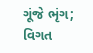ગૂંજે ભૃંગ;
વિગત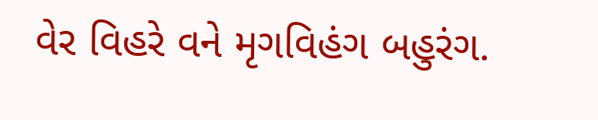વેર વિહરે વને મૃગવિહંગ બહુરંગ.